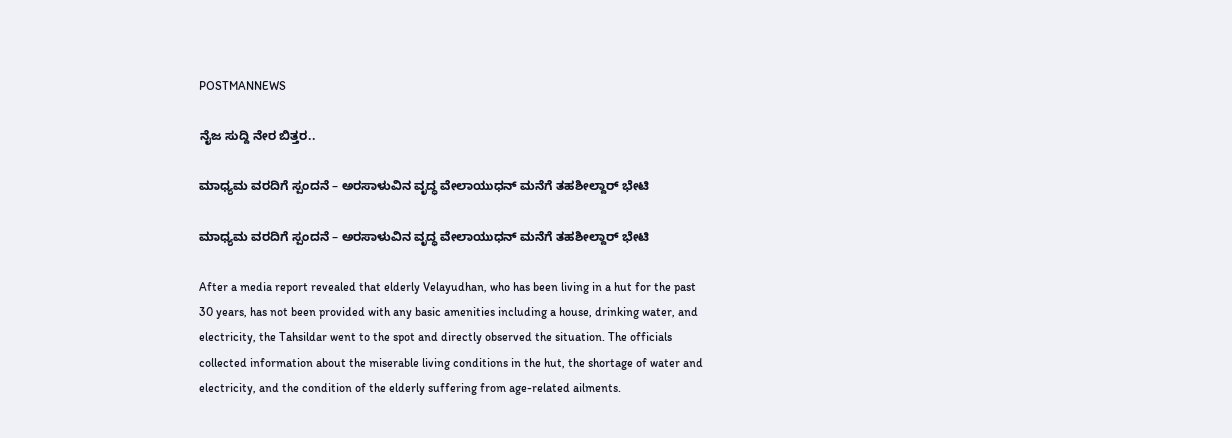POSTMANNEWS

ನೈಜ ಸುದ್ದಿ ನೇರ ಬಿತ್ತರ..

ಮಾಧ್ಯಮ ವರದಿಗೆ ಸ್ಪಂದನೆ – ಅರಸಾಳುವಿನ ವೃದ್ಧ ವೇಲಾಯುಧನ್ ಮನೆಗೆ ತಹಶೀಲ್ದಾರ್ ಭೇಟಿ

ಮಾಧ್ಯಮ ವರದಿಗೆ ಸ್ಪಂದನೆ – ಅರಸಾಳುವಿನ ವೃದ್ಧ ವೇಲಾಯುಧನ್ ಮನೆಗೆ ತಹಶೀಲ್ದಾರ್ ಭೇಟಿ

After a media report revealed that elderly Velayudhan, who has been living in a hut for the past 30 years, has not been provided with any basic amenities including a house, drinking water, and electricity, the Tahsildar went to the spot and directly observed the situation. The officials collected information about the miserable living conditions in the hut, the shortage of water and electricity, and the condition of the elderly suffering from age-related ailments.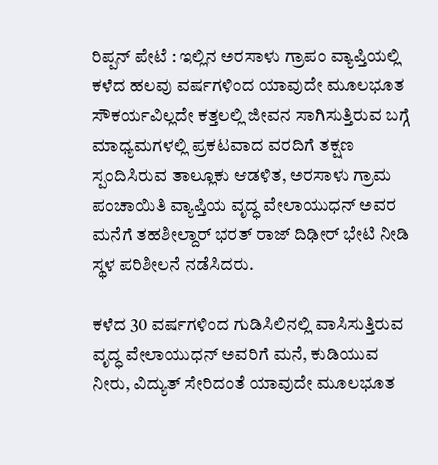ರಿಪ್ಪನ್ ಪೇಟೆ : ಇಲ್ಲಿನ ಅರಸಾಳು ಗ್ರಾಪಂ ವ್ಯಾಪ್ತಿಯಲ್ಲಿ ಕಳೆದ ಹಲವು ವರ್ಷಗಳಿಂದ ಯಾವುದೇ ಮೂಲಭೂತ ಸೌಕರ್ಯವಿಲ್ಲದೇ ಕತ್ತಲಲ್ಲಿ ಜೀವನ ಸಾಗಿಸುತ್ತಿರುವ ಬಗ್ಗೆ ಮಾಧ್ಯಮಗಳಲ್ಲಿ ಪ್ರಕಟವಾದ ವರದಿಗೆ ತಕ್ಷಣ ಸ್ಪಂದಿಸಿರುವ ತಾಲ್ಲೂಕು ಆಡಳಿತ, ಅರಸಾಳು ಗ್ರಾಮ ಪಂಚಾಯಿತಿ ವ್ಯಾಪ್ತಿಯ ವೃದ್ಧ ವೇಲಾಯುಧನ್ ಅವರ ಮನೆಗೆ ತಹಶೀಲ್ದಾರ್ ಭರತ್ ರಾಜ್ ದಿಢೀರ್ ಭೇಟಿ ನೀಡಿ ಸ್ಥಳ ಪರಿಶೀಲನೆ ನಡೆಸಿದರು.

ಕಳೆದ 30 ವರ್ಷಗಳಿಂದ ಗುಡಿಸಿಲಿನಲ್ಲಿ ವಾಸಿಸುತ್ತಿರುವ ವೃದ್ಧ ವೇಲಾಯುಧನ್ ಅವರಿಗೆ ಮನೆ, ಕುಡಿಯುವ ನೀರು, ವಿದ್ಯುತ್ ಸೇರಿದಂತೆ ಯಾವುದೇ ಮೂಲಭೂತ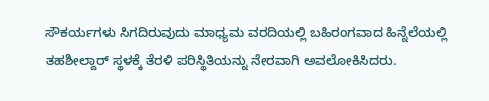ಸೌಕರ್ಯಗಳು ಸಿಗದಿರುವುದು ಮಾಧ್ಯಮ ವರದಿಯಲ್ಲಿ ಬಹಿರಂಗವಾದ ಹಿನ್ನೆಲೆಯಲ್ಲಿ ತಹಶೀಲ್ದಾರ್ ಸ್ಥಳಕ್ಕೆ ತೆರಳಿ ಪರಿಸ್ಥಿತಿಯನ್ನು ನೇರವಾಗಿ ಅವಲೋಕಿಸಿದರು.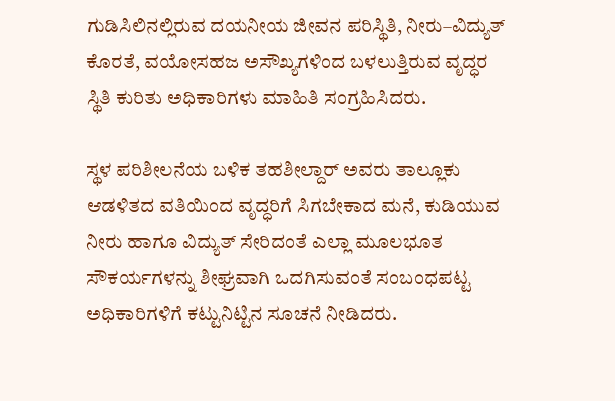ಗುಡಿಸಿಲಿನಲ್ಲಿರುವ ದಯನೀಯ ಜೀವನ ಪರಿಸ್ಥಿತಿ, ನೀರು–ವಿದ್ಯುತ್ ಕೊರತೆ, ವಯೋಸಹಜ ಅಸೌಖ್ಯಗಳಿಂದ ಬಳಲುತ್ತಿರುವ ವೃದ್ಧರ ಸ್ಥಿತಿ ಕುರಿತು ಅಧಿಕಾರಿಗಳು ಮಾಹಿತಿ ಸಂಗ್ರಹಿಸಿದರು.

ಸ್ಥಳ ಪರಿಶೀಲನೆಯ ಬಳಿಕ ತಹಶೀಲ್ದಾರ್ ಅವರು ತಾಲ್ಲೂಕು ಆಡಳಿತದ ವತಿಯಿಂದ ವೃದ್ಧರಿಗೆ ಸಿಗಬೇಕಾದ ಮನೆ, ಕುಡಿಯುವ ನೀರು ಹಾಗೂ ವಿದ್ಯುತ್ ಸೇರಿದಂತೆ ಎಲ್ಲಾ ಮೂಲಭೂತ ಸೌಕರ್ಯಗಳನ್ನು ಶೀಘ್ರವಾಗಿ ಒದಗಿಸುವಂತೆ ಸಂಬಂಧಪಟ್ಟ ಅಧಿಕಾರಿಗಳಿಗೆ ಕಟ್ಟುನಿಟ್ಟಿನ ಸೂಚನೆ ನೀಡಿದರು.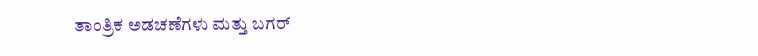ತಾಂತ್ರಿಕ ಅಡಚಣೆಗಳು ಮತ್ತು ಬಗರ್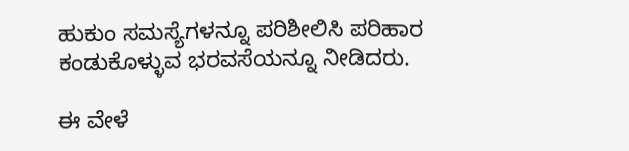ಹುಕುಂ ಸಮಸ್ಯೆಗಳನ್ನೂ ಪರಿಶೀಲಿಸಿ ಪರಿಹಾರ ಕಂಡುಕೊಳ್ಳುವ ಭರವಸೆಯನ್ನೂ ನೀಡಿದರು.

ಈ ವೇಳೆ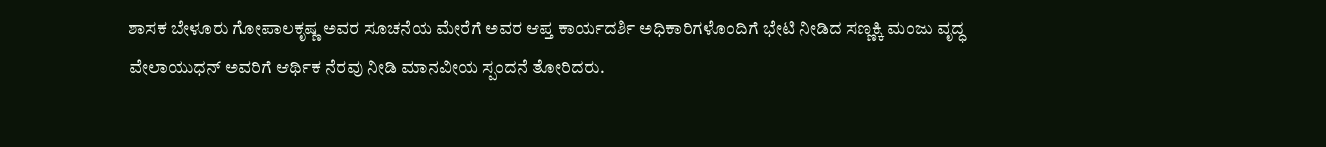ಶಾಸಕ ಬೇಳೂರು ಗೋಪಾಲಕೃಷ್ಣ ಅವರ ಸೂಚನೆಯ ಮೇರೆಗೆ ಅವರ ಆಪ್ತ ಕಾರ್ಯದರ್ಶಿ ಅಧಿಕಾರಿಗಳೊಂದಿಗೆ ಭೇಟಿ ನೀಡಿದ ಸಣ್ಣಕ್ಕಿ ಮಂಜು ವೃದ್ಧ ವೇಲಾಯುಧನ್ ಅವರಿಗೆ ಆರ್ಥಿಕ ನೆರವು ನೀಡಿ ಮಾನವೀಯ ಸ್ಪಂದನೆ ತೋರಿದರು.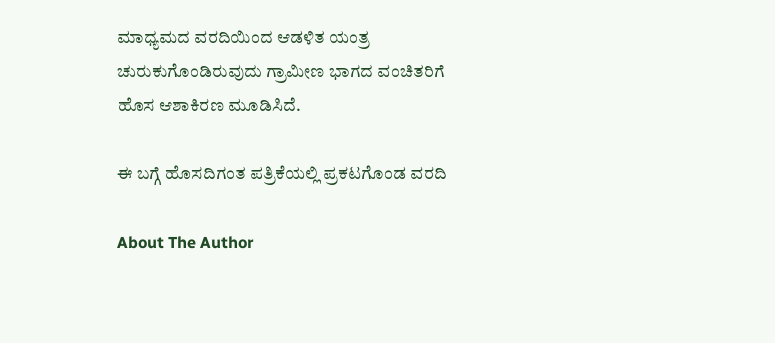ಮಾಧ್ಯಮದ ವರದಿಯಿಂದ ಆಡಳಿತ ಯಂತ್ರ ಚುರುಕುಗೊಂಡಿರುವುದು ಗ್ರಾಮೀಣ ಭಾಗದ ವಂಚಿತರಿಗೆ ಹೊಸ ಆಶಾಕಿರಣ ಮೂಡಿಸಿದೆ.

ಈ ಬಗ್ಗೆ ಹೊಸದಿಗಂತ ಪತ್ರಿಕೆಯಲ್ಲಿ ಪ್ರಕಟಗೊಂಡ ವರದಿ

About The Author